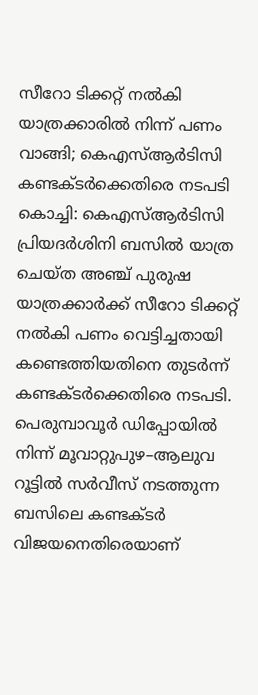സീറോ ടിക്കറ്റ് നൽകി യാത്രക്കാരിൽ നിന്ന് പണം വാങ്ങി; കെഎസ്ആർടിസി കണ്ടക്ടർക്കെതിരെ നടപടി
കൊച്ചി: കെഎസ്ആർടിസി പ്രിയദർശിനി ബസിൽ യാത്ര ചെയ്ത അഞ്ച് പുരുഷ യാത്രക്കാർക്ക് സീറോ ടിക്കറ്റ് നൽകി പണം വെട്ടിച്ചതായി കണ്ടെത്തിയതിനെ തുടർന്ന് കണ്ടക്ടർക്കെതിരെ നടപടി. പെരുമ്പാവൂർ ഡിപ്പോയിൽ നിന്ന് മൂവാറ്റുപുഴ–ആലുവ റൂട്ടിൽ സർവീസ് നടത്തുന്ന ബസിലെ കണ്ടക്ടർ വിജയനെതിരെയാണ്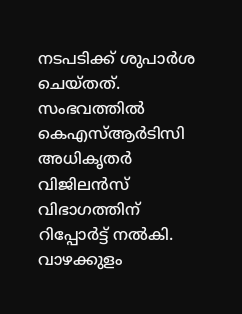നടപടിക്ക് ശുപാർശ ചെയ്തത്. സംഭവത്തിൽ കെഎസ്ആർടിസി അധികൃതർ വിജിലൻസ് വിഭാഗത്തിന് റിപ്പോർട്ട് നൽകി.
വാഴക്കുളം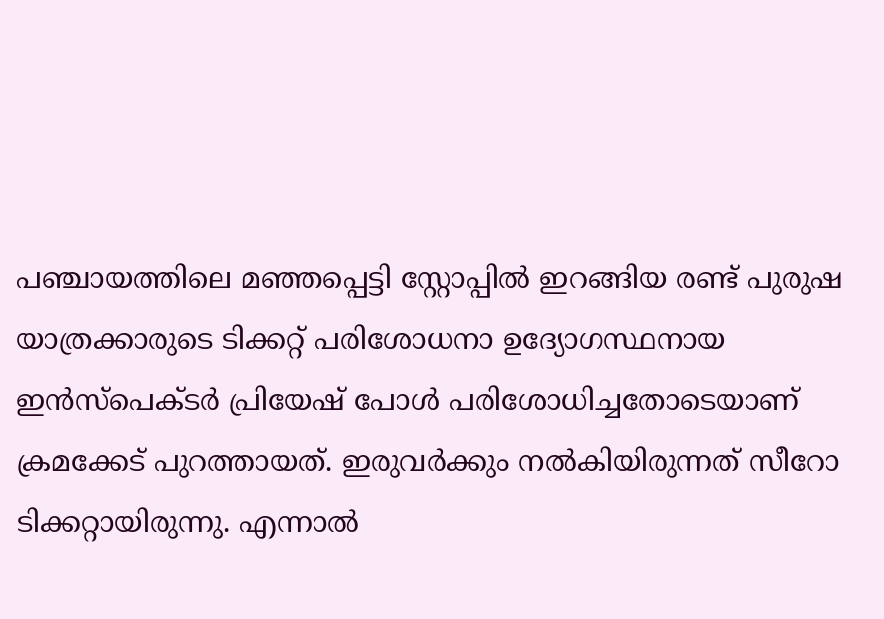പഞ്ചായത്തിലെ മഞ്ഞപ്പെട്ടി സ്റ്റോപ്പിൽ ഇറങ്ങിയ രണ്ട് പുരുഷ യാത്രക്കാരുടെ ടിക്കറ്റ് പരിശോധനാ ഉദ്യോഗസ്ഥനായ ഇൻസ്പെക്ടർ പ്രിയേഷ് പോൾ പരിശോധിച്ചതോടെയാണ് ക്രമക്കേട് പുറത്തായത്. ഇരുവർക്കും നൽകിയിരുന്നത് സീറോ ടിക്കറ്റായിരുന്നു. എന്നാൽ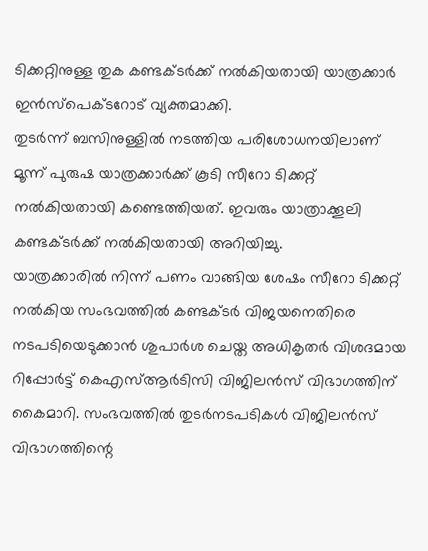ടിക്കറ്റിനുള്ള തുക കണ്ടക്ടർക്ക് നൽകിയതായി യാത്രക്കാർ ഇൻസ്പെക്ടറോട് വ്യക്തമാക്കി.
തുടർന്ന് ബസിനുള്ളിൽ നടത്തിയ പരിശോധനയിലാണ് മൂന്ന് പുരുഷ യാത്രക്കാർക്ക് കൂടി സീറോ ടിക്കറ്റ് നൽകിയതായി കണ്ടെത്തിയത്. ഇവരും യാത്രാക്കൂലി കണ്ടക്ടർക്ക് നൽകിയതായി അറിയിച്ചു.
യാത്രക്കാരിൽ നിന്ന് പണം വാങ്ങിയ ശേഷം സീറോ ടിക്കറ്റ് നൽകിയ സംഭവത്തിൽ കണ്ടക്ടർ വിജയനെതിരെ നടപടിയെടുക്കാൻ ശുപാർശ ചെയ്ത അധികൃതർ വിശദമായ റിപ്പോർട്ട് കെഎസ്ആർടിസി വിജിലൻസ് വിഭാഗത്തിന് കൈമാറി. സംഭവത്തിൽ തുടർനടപടികൾ വിജിലൻസ് വിഭാഗത്തിന്റെ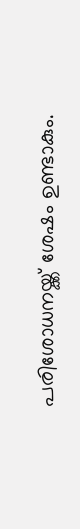പരിശോധനയ്ക്ക് ശേഷം ഉണ്ടാകും.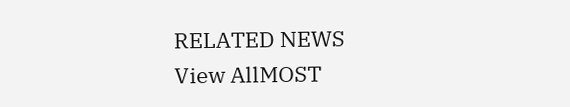RELATED NEWS
View AllMOST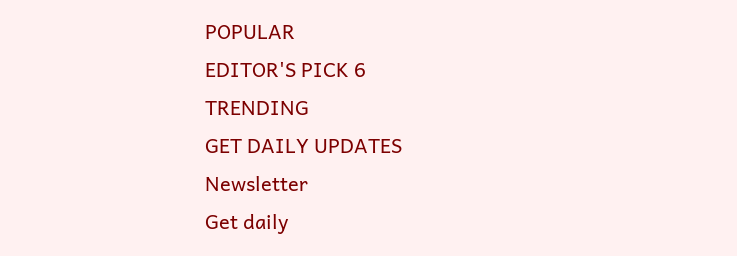POPULAR
EDITOR'S PICK 6
TRENDING
GET DAILY UPDATES
Newsletter
Get daily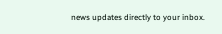news updates directly to your inbox.